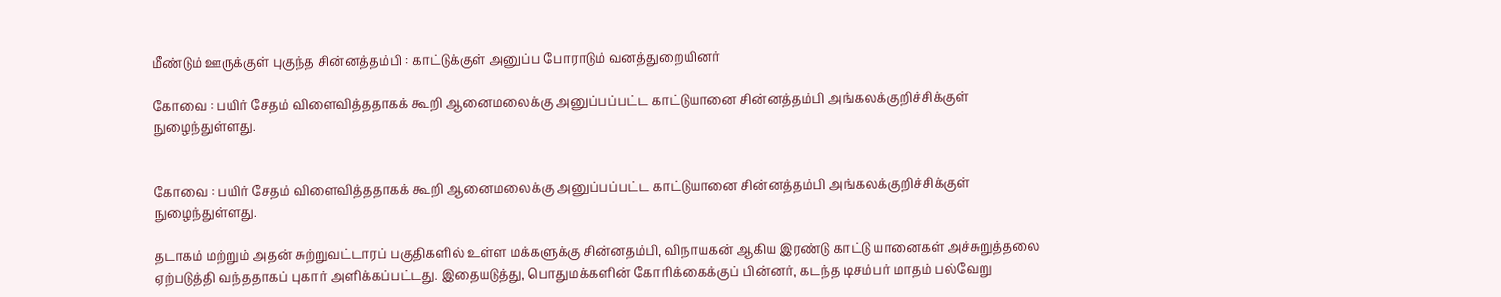மீண்டும் ஊருக்குள் புகுந்த சின்னத்தம்பி : காட்டுக்குள் அனுப்ப போராடும் வனத்துறையினர்

கோவை : பயிர் சேதம் விளைவித்ததாகக் கூறி ஆனைமலைக்கு அனுப்பப்பட்ட காட்டுயானை சின்னத்தம்பி அங்கலக்குறிச்சிக்குள் நுழைந்துள்ளது.


கோவை : பயிர் சேதம் விளைவித்ததாகக் கூறி ஆனைமலைக்கு அனுப்பப்பட்ட காட்டுயானை சின்னத்தம்பி அங்கலக்குறிச்சிக்குள் நுழைந்துள்ளது.

தடாகம் மற்றும் அதன் சுற்றுவட்டாரப் பகுதிகளில் உள்ள மக்களுக்கு சின்னதம்பி, விநாயகன் ஆகிய இரண்டு காட்டு யானைகள் அச்சுறுத்தலை ஏற்படுத்தி வந்ததாகப் புகார் அளிக்கப்பட்டது. இதையடுத்து, பொதுமக்களின் கோரிக்கைக்குப் பின்னர், கடந்த டிசம்பர் மாதம் பல்வேறு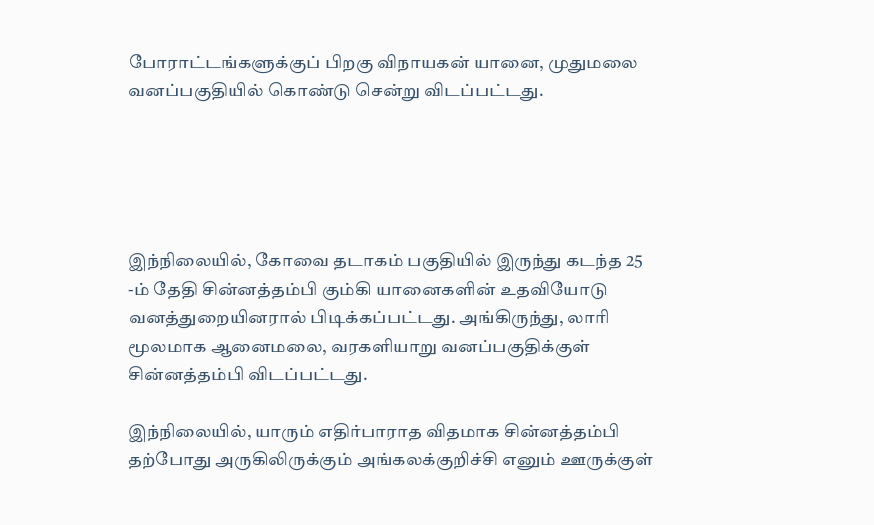போராட்டங்களுக்குப் பிறகு விநாயகன் யானை, முதுமலை வனப்பகுதியில் கொண்டு சென்று விடப்பட்டது.





இந்நிலையில், கோவை தடாகம் பகுதியில் இருந்து கடந்த 25 -ம் தேதி சின்னத்தம்பி கும்கி யானைகளின் உதவியோடு வனத்துறையினரால் பிடிக்கப்பட்டது. அங்கிருந்து, லாரி மூலமாக ஆனைமலை, வரகளியாறு வனப்பகுதிக்குள் சின்னத்தம்பி விடப்பட்டது.

இந்நிலையில், யாரும் எதிர்பாராத விதமாக சின்னத்தம்பி தற்போது அருகிலிருக்கும் அங்கலக்குறிச்சி எனும் ஊருக்குள்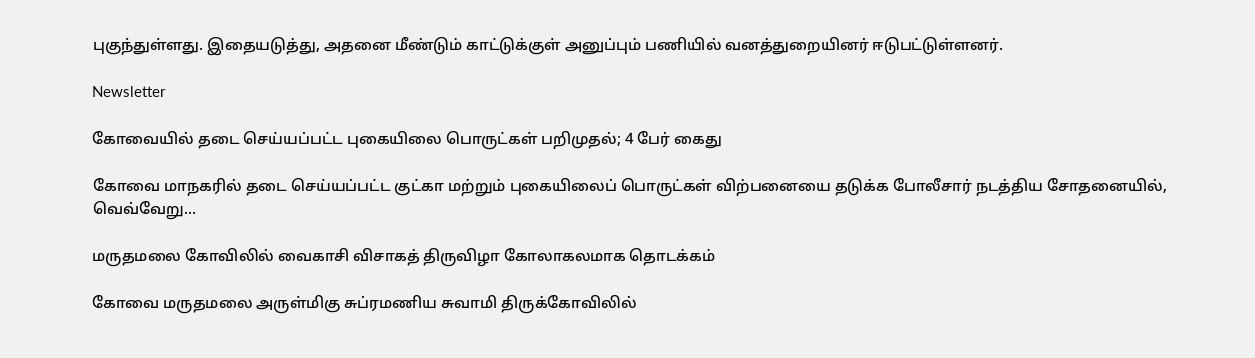புகுந்துள்ளது. இதையடுத்து, அதனை மீண்டும் காட்டுக்குள் அனுப்பும் பணியில் வனத்துறையினர் ஈடுபட்டுள்ளனர்.

Newsletter

கோவையில் தடை செய்யப்பட்ட புகையிலை பொருட்கள் பறிமுதல்; 4 பேர் கைது

கோவை மாநகரில் தடை செய்யப்பட்ட குட்கா மற்றும் புகையிலைப் பொருட்கள் விற்பனையை தடுக்க போலீசார் நடத்திய சோதனையில், வெவ்வேறு...

மருதமலை கோவிலில் வைகாசி விசாகத் திருவிழா கோலாகலமாக தொடக்கம்

கோவை மருதமலை அருள்மிகு சுப்ரமணிய சுவாமி திருக்கோவிலில்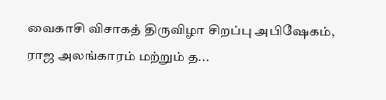வைகாசி விசாகத் திருவிழா சிறப்பு அபிஷேகம், ராஜ அலங்காரம் மற்றும் த...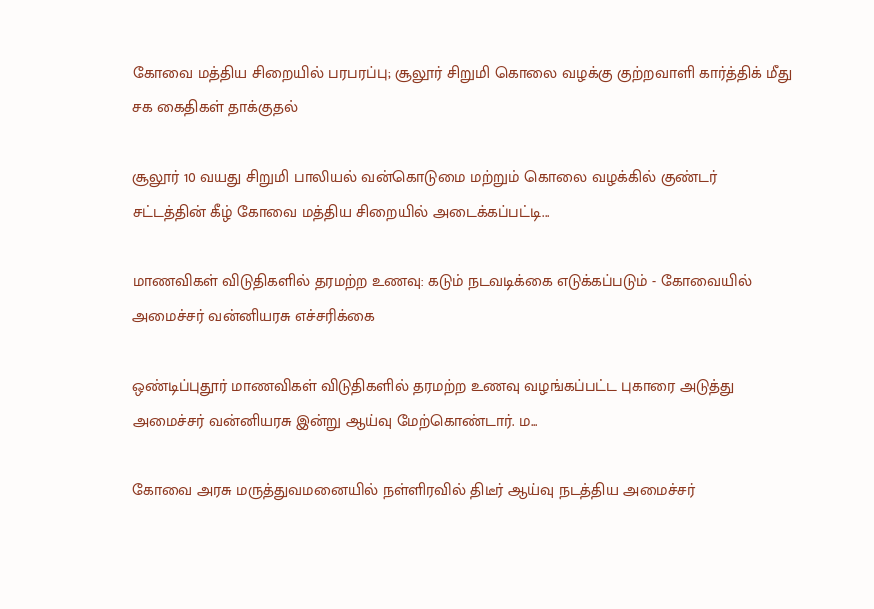கோவை மத்திய சிறையில் பரபரப்பு; சூலூர் சிறுமி கொலை வழக்கு குற்றவாளி கார்த்திக் மீது சக கைதிகள் தாக்குதல்

சூலூர் 10 வயது சிறுமி பாலியல் வன்கொடுமை மற்றும் கொலை வழக்கில் குண்டர் சட்டத்தின் கீழ் கோவை மத்திய சிறையில் அடைக்கப்பட்டி...

மாணவிகள் விடுதிகளில் தரமற்ற உணவு: கடும் நடவடிக்கை எடுக்கப்படும் - கோவையில் அமைச்சர் வன்னியரசு எச்சரிக்கை

ஒண்டிப்புதூர் மாணவிகள் விடுதிகளில் தரமற்ற உணவு வழங்கப்பட்ட புகாரை அடுத்து அமைச்சர் வன்னியரசு இன்று ஆய்வு மேற்கொண்டார். ம...

கோவை அரசு மருத்துவமனையில் நள்ளிரவில் திடீர் ஆய்வு நடத்திய அமைச்சர்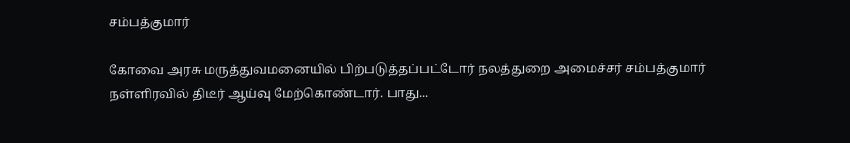சம்பத்குமார்

கோவை அரசு மருத்துவமனையில் பிற்படுத்தப்பட்டோர் நலத்துறை அமைச்சர் சம்பத்குமார் நள்ளிரவில் திடீர் ஆய்வு மேற்கொண்டார். பாது...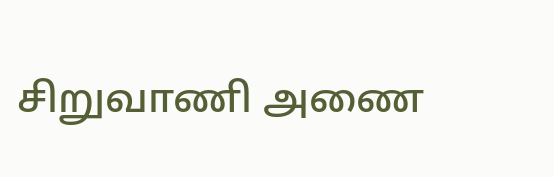சிறுவாணி அணை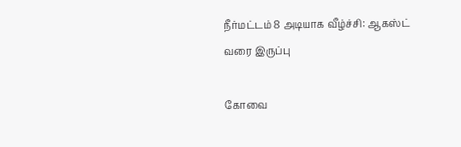நீர்மட்டம் 8 அடியாக வீழ்ச்சி: ஆகஸ்ட் வரை இருப்பு

கோவை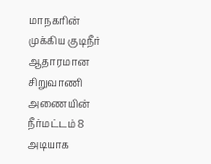மாநகரின் முக்கிய குடிநீர் ஆதாரமான சிறுவாணி அணையின் நீர்மட்டம் 8 அடியாக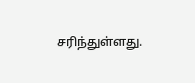சரிந்துள்ளது.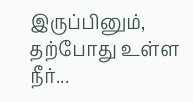இருப்பினும், தற்போது உள்ள நீர்...